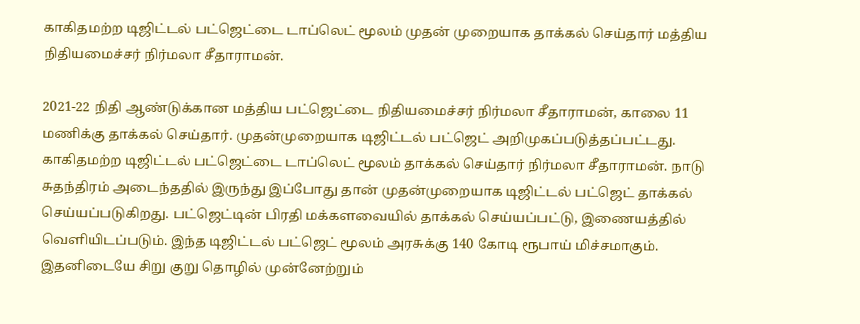காகிதமற்ற டிஜிட்டல் பட்ஜெட்டை டாப்லெட் மூலம் முதன் முறையாக தாக்கல் செய்தார் மத்திய நிதியமைச்சர் நிர்மலா சீதாராமன்.

2021-22 நிதி ஆண்டுக்கான மத்திய பட்ஜெட்டை நிதியமைச்சர் நிர்மலா சீதாராமன், காலை 11 மணிக்கு தாக்கல் செய்தார். முதன்முறையாக டிஜிட்டல் பட்ஜெட் அறிமுகப்படுத்தப்பட்டது. காகிதமற்ற டிஜிட்டல் பட்ஜெட்டை டாப்லெட் மூலம் தாக்கல் செய்தார் நிர்மலா சீதாராமன். நாடு சுதந்திரம் அடைந்ததில் இருந்து இப்போது தான் முதன்முறையாக டிஜிட்டல் பட்ஜெட் தாக்கல் செய்யப்படுகிறது. பட்ஜெட்டின் பிரதி மக்களவையில் தாக்கல் செய்யப்பட்டு, இணையத்தில் வெளியிடப்படும். இந்த டிஜிட்டல் பட்ஜெட் மூலம் அரசுக்கு 140 கோடி ரூபாய் மிச்சமாகும். இதனிடையே சிறு குறு தொழில் முன்னேற்றும்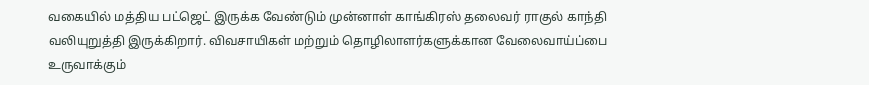வகையில் மத்திய பட்ஜெட் இருக்க வேண்டும் முன்னாள் காங்கிரஸ் தலைவர் ராகுல் காந்தி வலியுறுத்தி இருக்கிறார். விவசாயிகள் மற்றும் தொழிலாளர்களுக்கான வேலைவாய்ப்பை உருவாக்கும்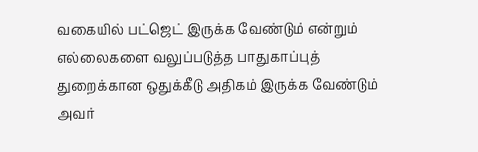வகையில் பட்ஜெட் இருக்க வேண்டும் என்றும் எல்லைகளை வலுப்படுத்த பாதுகாப்புத் துறைக்கான ஒதுக்கீடு அதிகம் இருக்க வேண்டும் அவர்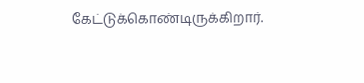கேட்டுக்கொண்டிருக்கிறார்.